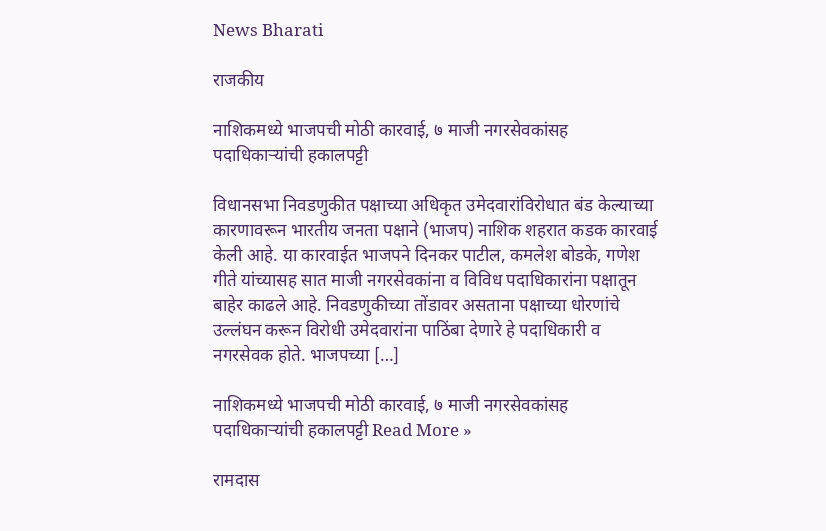News Bharati

राजकीय

नाशिकमध्ये भाजपची मोठी कारवाई, ७ माजी नगरसेवकांसह पदाधिकाऱ्यांची हकालपट्टी

विधानसभा निवडणुकीत पक्षाच्या अधिकृत उमेदवारांविरोधात बंड केल्याच्या कारणावरून भारतीय जनता पक्षाने (भाजप) नाशिक शहरात कडक कारवाई केली आहे. या कारवाईत भाजपने दिनकर पाटील, कमलेश बोडके, गणेश गीते यांच्यासह सात माजी नगरसेवकांना व विविध पदाधिकारांना पक्षातून बाहेर काढले आहे. निवडणुकीच्या तोंडावर असताना पक्षाच्या धोरणांचे उल्लंघन करून विरोधी उमेदवारांना पाठिंबा देणारे हे पदाधिकारी व नगरसेवक होते. भाजपच्या […]

नाशिकमध्ये भाजपची मोठी कारवाई, ७ माजी नगरसेवकांसह पदाधिकाऱ्यांची हकालपट्टी Read More »

रामदास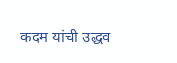कदम यांची उद्धव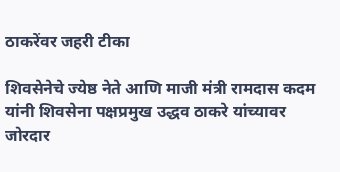ठाकरेंवर जहरी टीका

शिवसेनेचे ज्येष्ठ नेते आणि माजी मंत्री रामदास कदम यांनी शिवसेना पक्षप्रमुख उद्धव ठाकरे यांच्यावर जोरदार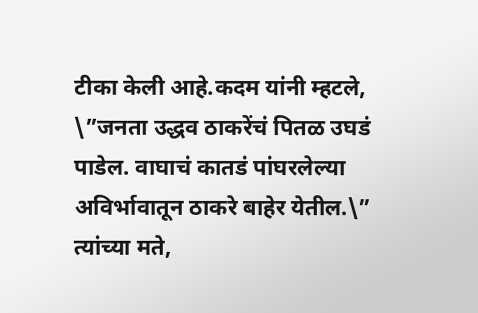टीका केली आहे.कदम यांनी म्हटले, \”जनता उद्धव ठाकरेंचं पितळ उघडं पाडेल. वाघाचं कातडं पांघरलेल्या अविर्भावातून ठाकरे बाहेर येतील.\” त्यांच्या मते,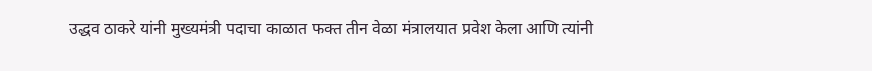उद्धव ठाकरे यांनी मुख्यमंत्री पदाचा काळात फक्त तीन वेळा मंत्रालयात प्रवेश केला आणि त्यांनी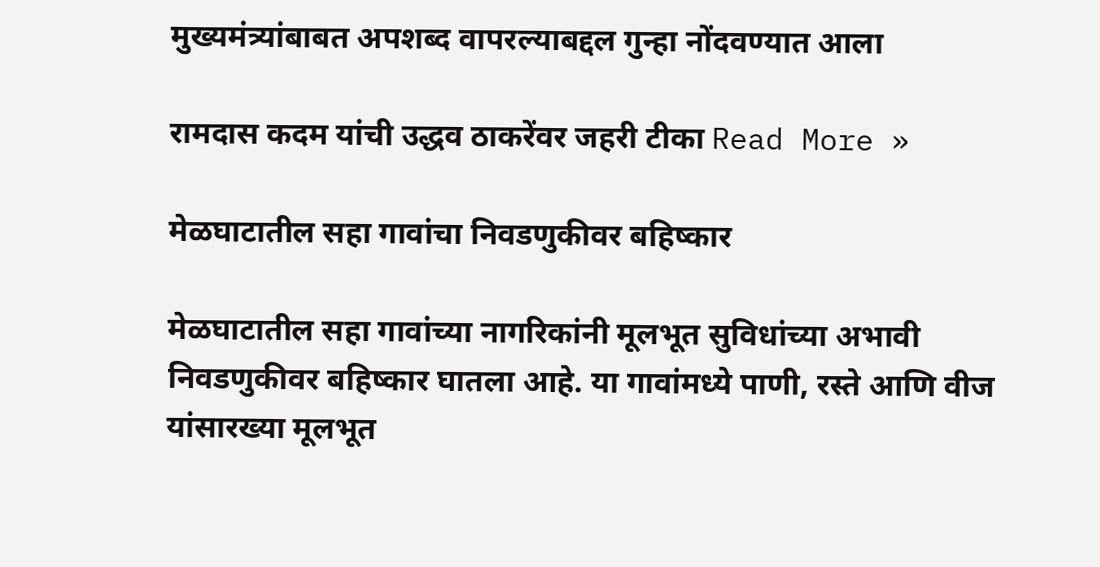मुख्यमंत्र्यांबाबत अपशब्द वापरल्याबद्दल गुन्हा नोंदवण्यात आला

रामदास कदम यांची उद्धव ठाकरेंवर जहरी टीका Read More »

मेळघाटातील सहा गावांचा निवडणुकीवर बहिष्कार

मेळघाटातील सहा गावांच्या नागरिकांनी मूलभूत सुविधांच्या अभावी निवडणुकीवर बहिष्कार घातला आहे. या गावांमध्ये पाणी, रस्ते आणि वीज यांसारख्या मूलभूत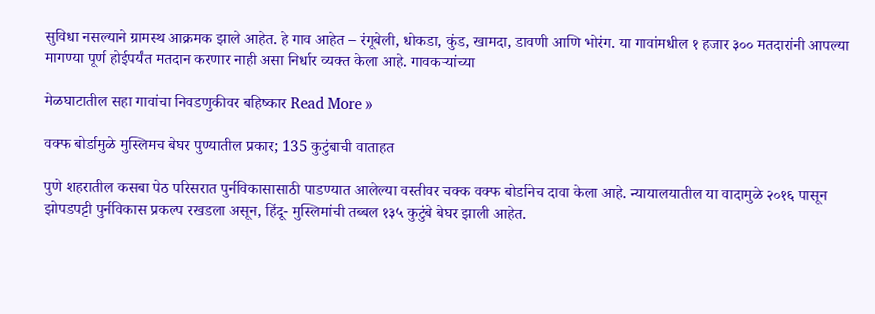सुविधा नसल्याने ग्रामस्थ आक्रमक झाले आहेत. हे गाव आहेत – रंगूबेली, धोकडा, कुंड, खामदा, डावणी आणि भोरंग. या गावांमधील १ हजार ३०० मतदारांनी आपल्या मागण्या पूर्ण होईपर्यंत मतदान करणार नाही असा निर्धार व्यक्त केला आहे. गावकऱ्यांच्या

मेळघाटातील सहा गावांचा निवडणुकीवर बहिष्कार Read More »

वक्फ बोर्डामुळे मुस्लिमच बेघर पुण्यातील प्रकार; 135 कुटुंबाची वाताहत

पुणे शहरातील कसबा पेठ परिसरात पुर्नविकासासाठी पाडण्यात आलेल्या वस्तीवर चक्क वक्फ बोर्डानेच दावा केला आहे. न्यायालयातील या वादामुळे २०१६ पासून झोपडपट्टी पुर्नविकास प्रकल्प रखडला असून, हिंदू- मुस्लिमांची तब्बल १३५ कुटुंबे बेघर झाली आहेत.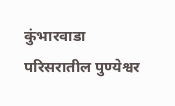कुंभारवाडा परिसरातील पुण्येश्वर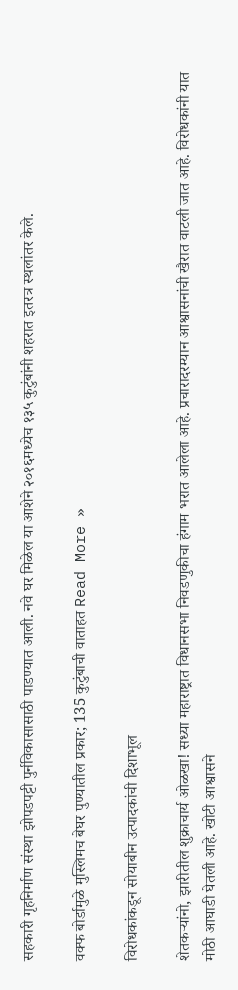सहकारी गृहनिर्माण संस्था झोपडपट्टी पुर्नविकासासाठी पाडण्यात आली. नवे घर मिळेल या आशेने २०१६मध्येच १३५ कुटुंबांनी शहरात इतरत्र स्थलांतर केले.

वक्फ बोर्डामुळे मुस्लिमच बेघर पुण्यातील प्रकार; 135 कुटुंबाची वाताहत Read More »

विरोधकांकडून सोयाबीन उत्पादकांची दिशाभूल

शेतकऱ्यांनो, झारीतील शुक्राचार्य ओळखा! सध्या महाराष्ट्रात विधानसभा निवडणुकीचा हंगाम भरात आलेला आहे. प्रचारादरम्यान आश्वासनांची खैरात वाटली जात आहे. विरोधकांनी यात मोठी आघाडी घेतली आहे. खोटी आश्वासने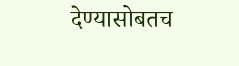देण्यासोबतच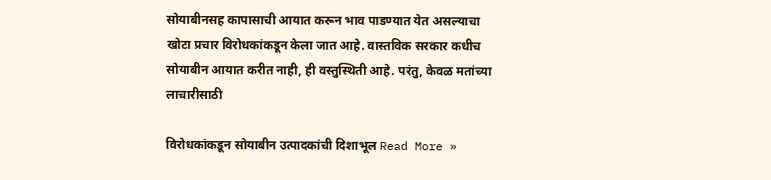सोयाबीनसह कापासाची आयात करून भाव पाडण्यात येत असल्याचा खोटा प्रचार विरोधकांकडून केला जात आहे. वास्तविक सरकार कधीच सोयाबीन आयात करीत नाही, ही वस्तुस्थिती आहे. परंतु, केवळ मतांच्या लाचारीसाठी

विरोधकांकडून सोयाबीन उत्पादकांची दिशाभूल Read More »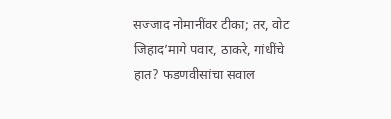सज्जाद नोमानींवर टीका; तर, वोट जिहाद’मागे पवार, ठाकरे, गांधींचे हात? फडणवीसांचा सवाल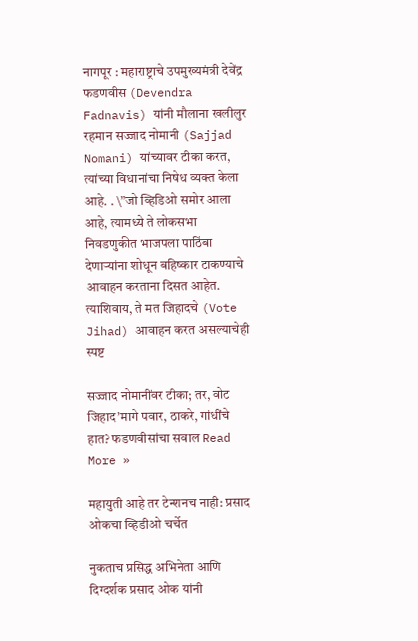नागपूर : महाराष्ट्राचे उपमुख्यमंत्री देवेंद्र फडणवीस (Devendra Fadnavis) यांनी मौलाना खलीलुर रहमान सज्जाद नोमानी (Sajjad Nomani) यांच्यावर टीका करत, त्यांच्या विधानांचा निषेध व्यक्त केला आहे. . \”जो व्हिडिओ समोर आला आहे, त्यामध्ये ते लोकसभा निवडणुकीत भाजपला पाठिंबा देणाऱ्यांना शोधून बहिष्कार टाकण्याचे आवाहन करताना दिसत आहेत. त्याशिवाय, ते मत जिहादचे (Vote Jihad) आवाहन करत असल्याचेही स्पष्ट

सज्जाद नोमानींवर टीका; तर, वोट जिहाद’मागे पवार, ठाकरे, गांधींचे हात? फडणवीसांचा सवाल Read More »

महायुती आहे तर टेन्शनच नाही: प्रसाद ओकचा व्हिडीओ चर्चेत

नुकताच प्रसिद्ध अभिनेता आणि दिग्दर्शक प्रसाद ओक यांनी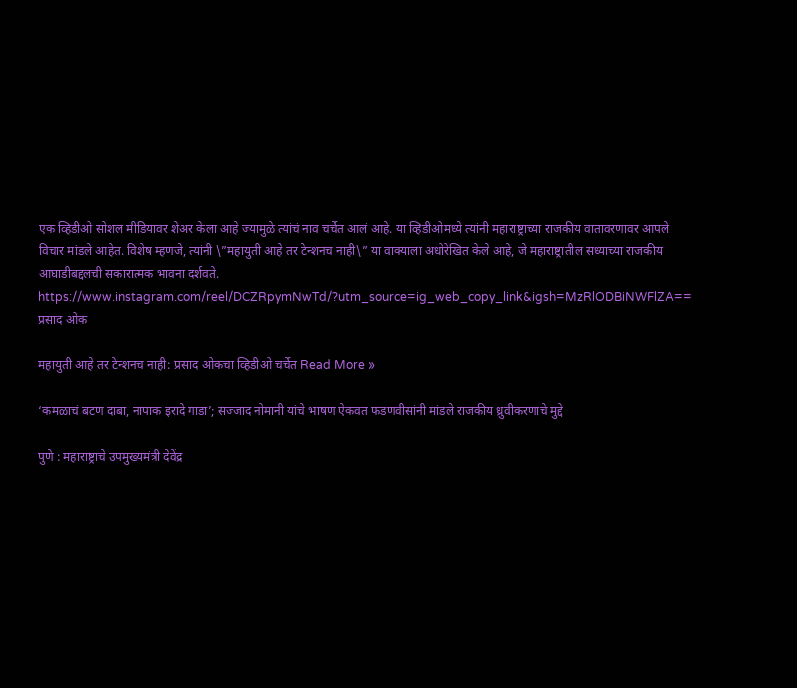एक व्हिडीओ सोशल मीडियावर शेअर केला आहे ज्यामुळे त्यांचं नाव चर्चेत आलं आहे. या व्हिडीओमध्ये त्यांनी महाराष्ट्राच्या राजकीय वातावरणावर आपले विचार मांडले आहेत. विशेष म्हणजे, त्यांनी \”महायुती आहे तर टेन्शनच नाही\” या वाक्याला अधोरेखित केले आहे, जे महाराष्ट्रातील सध्याच्या राजकीय आघाडीबद्दलची सकारात्मक भावना दर्शवते. https://www.instagram.com/reel/DCZRpymNwTd/?utm_source=ig_web_copy_link&igsh=MzRlODBiNWFlZA== प्रसाद ओक

महायुती आहे तर टेन्शनच नाही: प्रसाद ओकचा व्हिडीओ चर्चेत Read More »

‘कमळाचं बटण दाबा, नापाक इरादे गाडा’; सज्जाद नोमानी यांचे भाषण ऐकवत फडणवीसांनी मांडले राजकीय ध्रुवीकरणाचे मुद्दे

पुणे : महाराष्ट्राचे उपमुख्यमंत्री देवेंद्र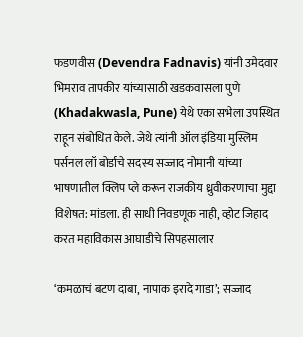फडणवीस (Devendra Fadnavis) यांनी उमेदवार भिमराव तापकीर यांच्यासाठी खडकवासला पुणे (Khadakwasla, Pune) येथे एका सभेला उपस्थित राहून संबोधित केले. जेथे त्यांनी ऑल इंडिया मुस्लिम पर्सनल लॉ बोर्डाचे सदस्य सज्जाद नोमानी यांच्या भाषणातील क्लिप प्ले करून राजकीय ध्रुवीकरणाचा मुद्दा विशेषत: मांडला. ही साधी निवडणूक नाही, व्होट जिहाद करत महाविकास आघाडीचे सिपहसालार

‘कमळाचं बटण दाबा, नापाक इरादे गाडा’; सज्जाद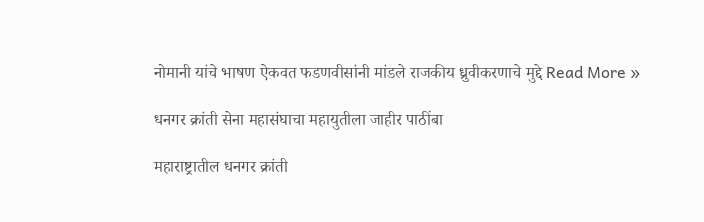नोमानी यांचे भाषण ऐकवत फडणवीसांनी मांडले राजकीय ध्रुवीकरणाचे मुद्दे Read More »

धनगर क्रांती सेना महासंघाचा महायुतीला जाहीर पाठींबा

महाराष्ट्रातील धनगर क्रांती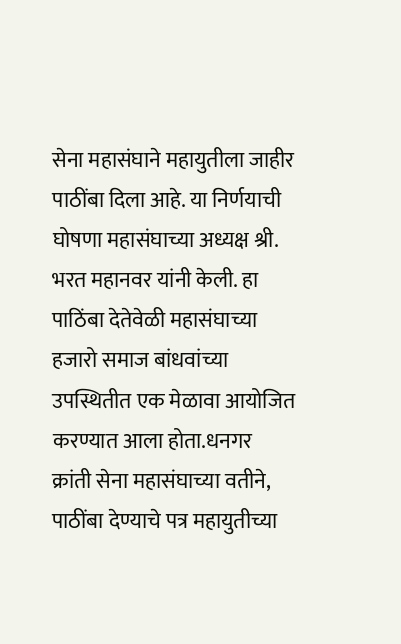सेना महासंघाने महायुतीला जाहीर पाठींबा दिला आहे. या निर्णयाची घोषणा महासंघाच्या अध्यक्ष श्री. भरत महानवर यांनी केली. हा पाठिंबा देतेवेळी महासंघाच्या हजारो समाज बांधवांच्या उपस्थितीत एक मेळावा आयोजित करण्यात आला होता.धनगर क्रांती सेना महासंघाच्या वतीने, पाठींबा देण्याचे पत्र महायुतीच्या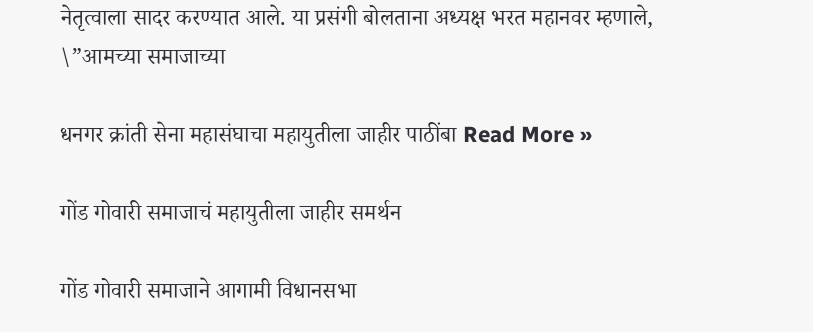नेतृत्वाला सादर करण्यात आले. या प्रसंगी बोलताना अध्यक्ष भरत महानवर म्हणाले, \”आमच्या समाजाच्या

धनगर क्रांती सेना महासंघाचा महायुतीला जाहीर पाठींबा Read More »

गोंड गोवारी समाजाचं महायुतीला जाहीर समर्थन

गोंड गोवारी समाजाने आगामी विधानसभा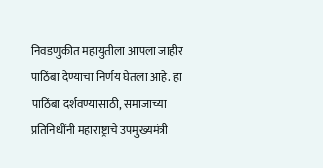निवडणुकीत महायुतीला आपला जाहीर पाठिंबा देण्याचा निर्णय घेतला आहे. हा पाठिंबा दर्शवण्यासाठी, समाजाच्या प्रतिनिधींनी महाराष्ट्राचे उपमुख्यमंत्री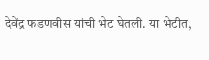देवेंद्र फडणवीस यांची भेट घेतली. या भेटीत,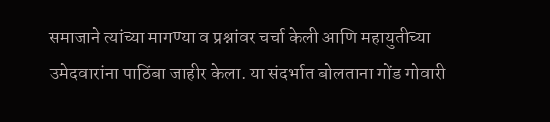समाजाने त्यांच्या मागण्या व प्रश्नांवर चर्चा केली आणि महायुतीच्या उमेदवारांना पाठिंबा जाहीर केला. या संदर्भात बोलताना गोंड गोवारी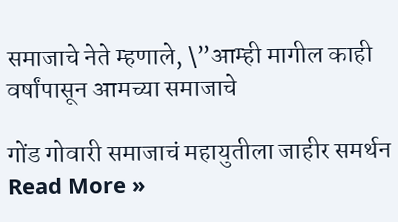समाजाचे नेते म्हणाले, \”आम्ही मागील काही वर्षांपासून आमच्या समाजाचे

गोंड गोवारी समाजाचं महायुतीला जाहीर समर्थन Read More »